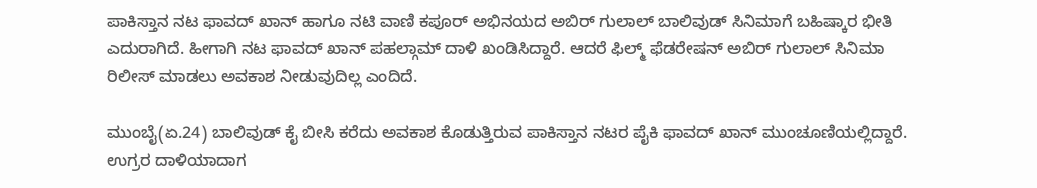ಪಾಕಿಸ್ತಾನ ನಟ ಫಾವದ್ ಖಾನ್ ಹಾಗೂ ನಟಿ ವಾಣಿ ಕಪೂರ್ ಅಭಿನಯದ ಅಬಿರ್ ಗುಲಾಲ್ ಬಾಲಿವುಡ್ ಸಿನಿಮಾಗೆ ಬಹಿಷ್ಕಾರ ಭೀತಿ ಎದುರಾಗಿದೆ. ಹೀಗಾಗಿ ನಟ ಫಾವದ್ ಖಾನ್ ಪಹಲ್ಗಾಮ್ ದಾಳಿ ಖಂಡಿಸಿದ್ದಾರೆ. ಆದರೆ ಫಿಲ್ಮ್ ಫೆಡರೇಷನ್ ಅಬಿರ್ ಗುಲಾಲ್ ಸಿನಿಮಾ ರಿಲೀಸ್ ಮಾಡಲು ಅವಕಾಶ ನೀಡುವುದಿಲ್ಲ ಎಂದಿದೆ.

ಮುಂಬೈ(ಏ.24) ಬಾಲಿವುಡ್ ಕೈ ಬೀಸಿ ಕರೆದು ಅವಕಾಶ ಕೊಡುತ್ತಿರುವ ಪಾಕಿಸ್ತಾನ ನಟರ ಪೈಕಿ ಫಾವದ್ ಖಾನ್ ಮುಂಚೂಣಿಯಲ್ಲಿದ್ದಾರೆ. ಉಗ್ರರ ದಾಳಿಯಾದಾಗ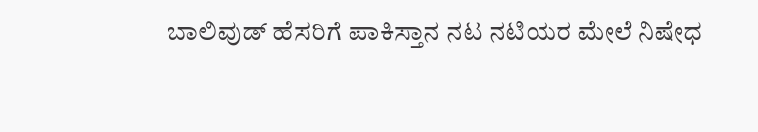ಬಾಲಿವುಡ್ ಹೆಸರಿಗೆ ಪಾಕಿಸ್ತಾನ ನಟ ನಟಿಯರ ಮೇಲೆ ನಿಷೇಧ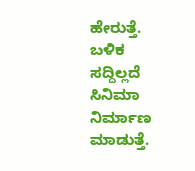ಹೇರುತ್ತೆ. ಬಳಿಕ ಸದ್ದಿಲ್ಲದೆ ಸಿನಿಮಾ ನಿರ್ಮಾಣ ಮಾಡುತ್ತೆ.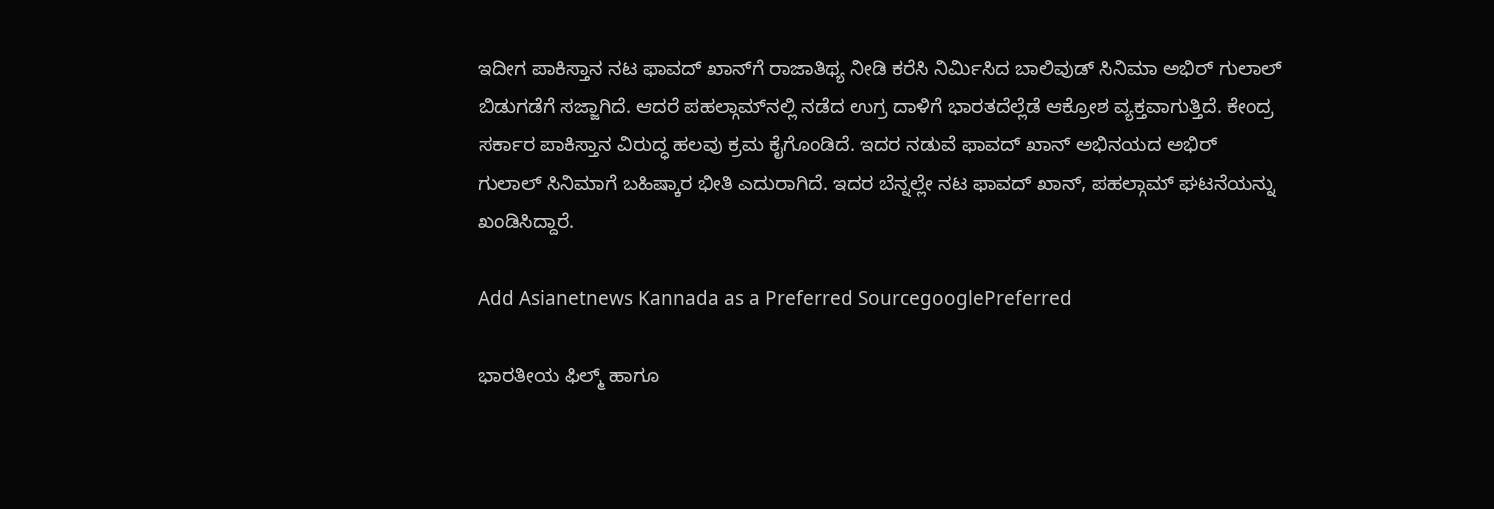ಇದೀಗ ಪಾಕಿಸ್ತಾನ ನಟ ಫಾವದ್ ಖಾನ್‌ಗೆ ರಾಜಾತಿಥ್ಯ ನೀಡಿ ಕರೆಸಿ ನಿರ್ಮಿಸಿದ ಬಾಲಿವುಡ್ ಸಿನಿಮಾ ಅಭಿರ್ ಗುಲಾಲ್ ಬಿಡುಗಡೆಗೆ ಸಜ್ಜಾಗಿದೆ. ಆದರೆ ಪಹಲ್ಗಾಮ್‌ನಲ್ಲಿ ನಡೆದ ಉಗ್ರ ದಾಳಿಗೆ ಭಾರತದೆಲ್ಲೆಡೆ ಆಕ್ರೋಶ ವ್ಯಕ್ತವಾಗುತ್ತಿದೆ. ಕೇಂದ್ರ ಸರ್ಕಾರ ಪಾಕಿಸ್ತಾನ ವಿರುದ್ಧ ಹಲವು ಕ್ರಮ ಕೈಗೊಂಡಿದೆ. ಇದರ ನಡುವೆ ಫಾವದ್ ಖಾನ್ ಅಭಿನಯದ ಅಭಿರ್ ಗುಲಾಲ್ ಸಿನಿಮಾಗೆ ಬಹಿಷ್ಕಾರ ಭೀತಿ ಎದುರಾಗಿದೆ. ಇದರ ಬೆನ್ನಲ್ಲೇ ನಟ ಫಾವದ್ ಖಾನ್, ಪಹಲ್ಗಾಮ್ ಘಟನೆಯನ್ನು ಖಂಡಿಸಿದ್ದಾರೆ.

Add Asianetnews Kannada as a Preferred SourcegooglePreferred

ಭಾರತೀಯ ಫಿಲ್ಮ್ ಹಾಗೂ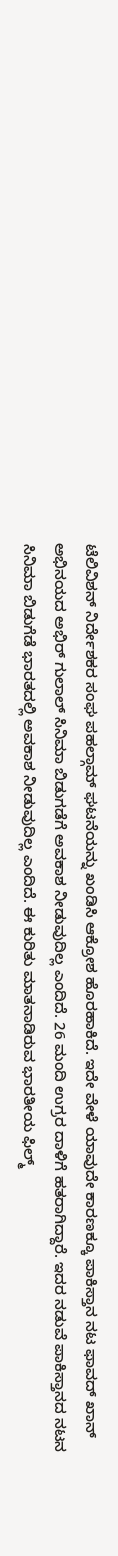ಟೆಲಿವಿಶನ್ ನಿರ್ದೇಶಕರ ಸಂಘ ಪಹಲ್ಗಾಮ್ ಘಟನೆಯನ್ನು ಖಂಡಿಸಿ ಆಕ್ರೋಶ ಹೊರಹಾಕಿದೆ. ಇದೇ ವೇಳೆ ಯಾವುದೇ ಕಾರಣಕ್ಕೂ ಪಾಕಿಸ್ತಾನ ನಟ ಫಾವದ್ ಖಾನ್ ಅಭಿನಯದ ಅಭಿರ್ ಗುಲಾಲ್ ಸಿನಿಮಾ ಬಿಡುಗಡೆಗೆ ಅವಕಾಶ ನೀಡುವುದಿಲ್ಲ ಎಂದಿದೆ. 26 ಮಂದಿ ಉಗ್ರರ ದಾಳಿಗೆ ಹತರಾಗಿದ್ದಾರೆ. ಇದರ ನಡುವೆ ಪಾಕಿಸ್ತಾನದ ನಟನ ಸಿನಿಮಾ ಬಿಡುಗೆಡೆ ಭಾರತದಲ್ಲಿ ಅವಕಾಶ ನೀಡುವುದಿಲ್ಲ ಎಂದಿದೆ. ಈ ಕುರಿತು ಮಾತನಾಡಿರುವ ಭಾರತೀಯ ಫಿಲ್ಮ್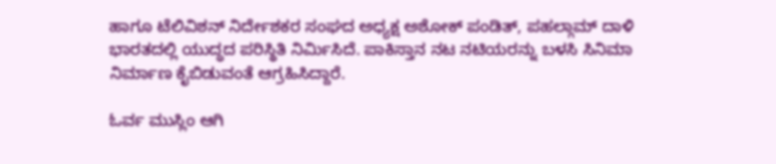ಹಾಗೂ ಟೆಲಿವಿಶನ್ ನಿರ್ದೇಶಕರ ಸಂಘದ ಅಧ್ಯಕ್ಷ ಅಶೋಕ್ ಪಂಡಿತ್, ಪಹಲ್ಗಾಮ್ ದಾಳಿ ಭಾರತದಲ್ಲಿ ಯುದ್ಧದ ಪರಿಸ್ಥಿತಿ ನಿರ್ಮಿಸಿದೆ. ಪಾಕಿಸ್ತಾನ ನಟ ನಟಿಯರನ್ನು ಬಳಸಿ ಸಿನಿಮಾ ನಿರ್ಮಾಣ ಕೈಬಿಡುವಂತೆ ಆಗ್ರಹಿಸಿದ್ದಾರೆ.

ಓರ್ವ ಮುಸ್ಲಿಂ ಆಗಿ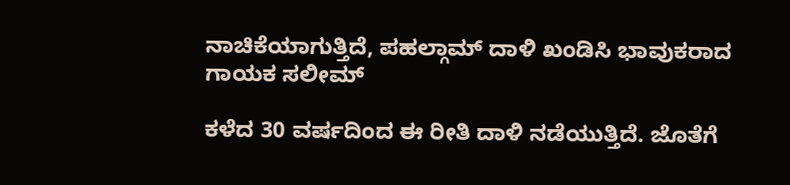ನಾಚಿಕೆಯಾಗುತ್ತಿದೆ, ಪಹಲ್ಗಾಮ್ ದಾಳಿ ಖಂಡಿಸಿ ಭಾವುಕರಾದ ಗಾಯಕ ಸಲೀಮ್

ಕಳೆದ 30 ವರ್ಷದಿಂದ ಈ ರೀತಿ ದಾಳಿ ನಡೆಯುತ್ತಿದೆ. ಜೊತೆಗೆ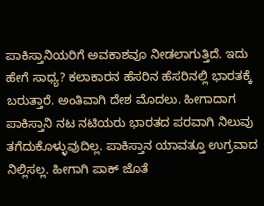ಪಾಕಿಸ್ತಾನಿಯರಿಗೆ ಅವಕಾಶವೂ ನೀಡಲಾಗುತ್ತಿದೆ. ಇದು ಹೇಗೆ ಸಾಧ್ಯ? ಕಲಾಕಾರನ ಹೆಸರಿನ ಹೆಸರಿನಲ್ಲಿ ಭಾರತಕ್ಕೆ ಬರುತ್ತಾರೆ. ಅಂತಿವಾಗಿ ದೇಶ ಮೊದಲು. ಹೀಗಾದಾಗ ಪಾಕಿಸ್ತಾನಿ ನಟ ನಟಿಯರು ಭಾರತದ ಪರವಾಗಿ ನಿಲುವು ತಗೆದುಕೊಳ್ಳುವುದಿಲ್ಲ. ಪಾಕಿಸ್ತಾನ ಯಾವತ್ತೂ ಉಗ್ರವಾದ ನಿಲ್ಲಿಸಲ್ಲ. ಹೀಗಾಗಿ ಪಾಕ್ ಜೊತೆ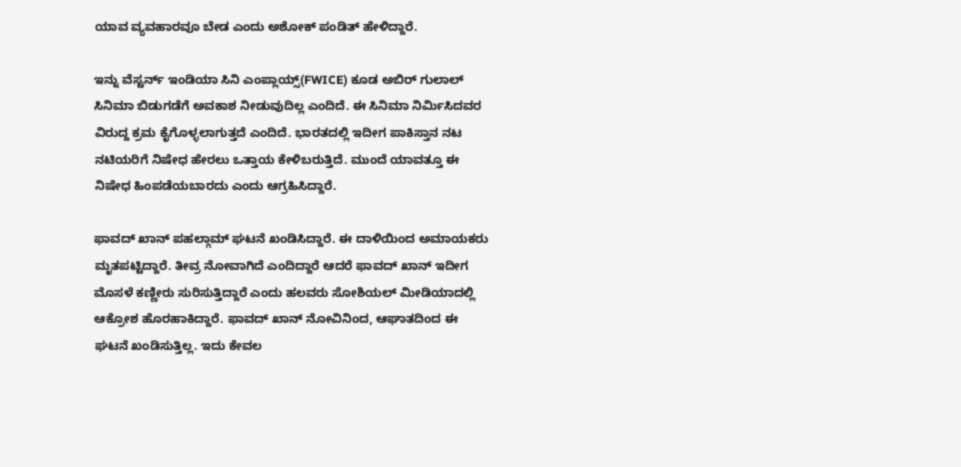ಯಾವ ವ್ಯವಹಾರವೂ ಬೇಡ ಎಂದು ಅಶೋಕ್ ಪಂಡಿತ್ ಹೇಳಿದ್ದಾರೆ.

ಇನ್ನು ವೆಸ್ಟರ್ನ್ ಇಂಡಿಯಾ ಸಿನಿ ಎಂಪ್ಲಾಯ್ಸ್(FWICE) ಕೂಡ ಅಬಿರ್ ಗುಲಾಲ್ ಸಿನಿಮಾ ಬಿಡುಗಡೆಗೆ ಅವಕಾಶ ನೀಡುವುದಿಲ್ಲ ಎಂದಿದೆ. ಈ ಸಿನಿಮಾ ನಿರ್ಮಿಸಿದವರ ವಿರುದ್ದ ಕ್ರಮ ಕೈಗೊಳ್ಳಲಾಗುತ್ತದೆ ಎಂದಿದೆ. ಭಾರತದಲ್ಲಿ ಇದೀಗ ಪಾಕಿಸ್ತಾನ ನಟ ನಟಿಯರಿಗೆ ನಿಷೇಧ ಹೇರಲು ಒತ್ತಾಯ ಕೇಳಿಬರುತ್ತಿದೆ. ಮುಂದೆ ಯಾವತ್ತೂ ಈ ನಿಷೇಧ ಹಿಂಪಡೆಯಬಾರದು ಎಂದು ಆಗ್ರಹಿಸಿದ್ದಾರೆ.

ಫಾವದ್ ಖಾನ್ ಪಹಲ್ಗಾಮ್ ಘಟನೆ ಖಂಡಿಸಿದ್ದಾರೆ. ಈ ದಾಳಿಯಿಂದ ಅಮಾಯಕರು ಮೃತಪಟ್ಟಿದ್ದಾರೆ. ತೀವ್ರ ನೋವಾಗಿದೆ ಎಂದಿದ್ದಾರೆ ಆದರೆ ಫಾವದ್ ಖಾನ್ ಇದೀಗ ಮೊಸಳೆ ಕಣ್ಣೀರು ಸುರಿಸುತ್ತಿದ್ದಾರೆ ಎಂದು ಹಲವರು ಸೋಶಿಯಲ್ ಮೀಡಿಯಾದಲ್ಲಿ ಆಕ್ರೋಶ ಹೊರಹಾಕಿದ್ದಾರೆ. ಫಾವದ್ ಖಾನ್ ನೋವಿನಿಂದ, ಆಘಾತದಿಂದ ಈ ಘಟನೆ ಖಂಡಿಸುತ್ತಿಲ್ಲ. ಇದು ಕೇವಲ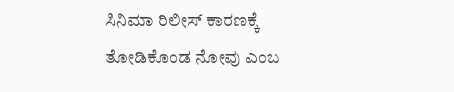ಸಿನಿಮಾ ರಿಲೀಸ್ ಕಾರಣಕ್ಕೆ ತೋಡಿಕೊಂಡ ನೋವು ಎಂಬ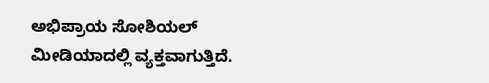ಅಭಿಪ್ರಾಯ ಸೋಶಿಯಲ್ ಮೀಡಿಯಾದಲ್ಲಿ ವ್ಯಕ್ತವಾಗುತ್ತಿದೆ.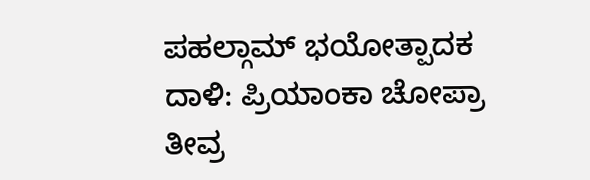ಪಹಲ್ಗಾಮ್ ಭಯೋತ್ಪಾದಕ ದಾಳಿ: ಪ್ರಿಯಾಂಕಾ ಚೋಪ್ರಾ ತೀವ್ರ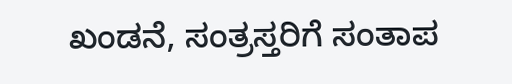ಖಂಡನೆ, ಸಂತ್ರಸ್ತರಿಗೆ ಸಂತಾಪ